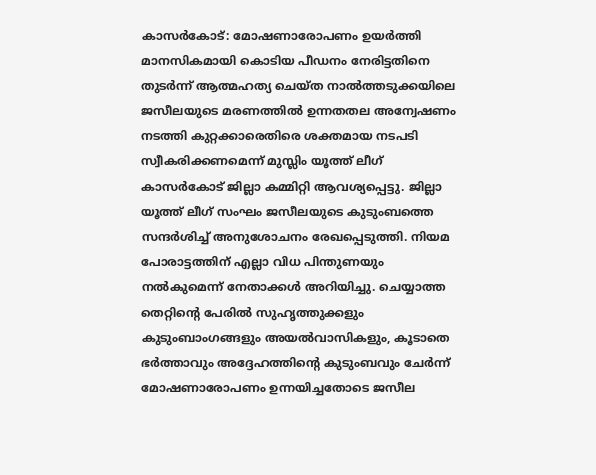കാസർകോട്: മോഷണാരോപണം ഉയർത്തി മാനസികമായി കൊടിയ പീഡനം നേരിട്ടതിനെ തുടർന്ന് ആത്മഹത്യ ചെയ്ത നാൽത്തടുക്കയിലെ ജസീലയുടെ മരണത്തിൽ ഉന്നതതല അന്വേഷണം നടത്തി കുറ്റക്കാരെതിരെ ശക്തമായ നടപടി സ്വീകരിക്കണമെന്ന് മുസ്ലിം യൂത്ത് ലീഗ് കാസർകോട് ജില്ലാ കമ്മിറ്റി ആവശ്യപ്പെട്ടു. ജില്ലാ യൂത്ത് ലീഗ് സംഘം ജസീലയുടെ കുടുംബത്തെ സന്ദർശിച്ച് അനുശോചനം രേഖപ്പെടുത്തി. നിയമ പോരാട്ടത്തിന് എല്ലാ വിധ പിന്തുണയും നൽകുമെന്ന് നേതാക്കൾ അറിയിച്ചു. ചെയ്യാത്ത തെറ്റിൻ്റെ പേരിൽ സുഹൃത്തുക്കളും കുടുംബാംഗങ്ങളും അയൽവാസികളും, കൂടാതെ ഭർത്താവും അദ്ദേഹത്തിൻ്റെ കുടുംബവും ചേർന്ന് മോഷണാരോപണം ഉന്നയിച്ചതോടെ ജസീല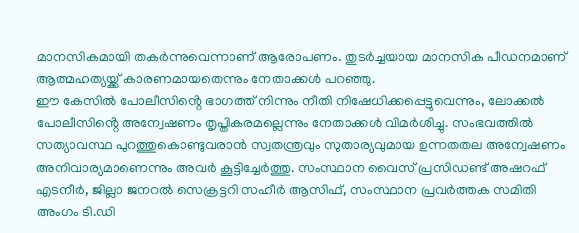മാനസികമായി തകർന്നുവെന്നാണ് ആരോപണം. തുടർച്ചയായ മാനസിക പീഡനമാണ് ആത്മഹത്യയ്ക്ക് കാരണമായതെന്നും നേതാക്കൾ പറഞ്ഞു.
ഈ കേസിൽ പോലീസിൻ്റെ ഭാഗത്ത് നിന്നും നീതി നിഷേധിക്കപ്പെട്ടുവെന്നും, ലോക്കൽ പോലീസിൻ്റെ അന്വേഷണം തൃപ്തികരമല്ലെന്നും നേതാക്കൾ വിമർശിച്ചു. സംഭവത്തിൽ സത്യാവസ്ഥ പുറത്തുകൊണ്ടുവരാൻ സ്വതന്ത്രവും സുതാര്യവുമായ ഉന്നതതല അന്വേഷണം അനിവാര്യമാണെന്നും അവർ കൂട്ടിച്ചേർത്തു. സംസ്ഥാന വൈസ് പ്രസിഡണ്ട് അഷറഫ് എടനീർ, ജില്ലാ ജനറൽ സെക്രട്ടറി സഹീർ ആസിഫ്, സംസ്ഥാന പ്രവർത്തക സമിതി അംഗം ടി.ഡി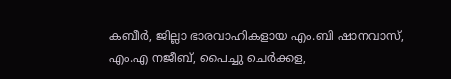കബീർ, ജില്ലാ ഭാരവാഹികളായ എം.ബി ഷാനവാസ്, എം.എ നജീബ്, പൈച്ചു ചെർക്കള,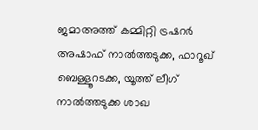ജമാഅത്ത് കമ്മിറ്റി ട്രഷറർ അഷാഫ് നാൽത്തടുക്ക, ഫാറൂഖ് ബെള്ളൂറടക്ക, യൂത്ത് ലീഗ് നാൽത്തടുക്ക ശാഖ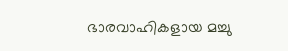ഭാരവാഹികളായ മച്ചു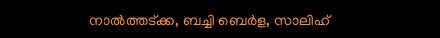നാൽത്തട്ക്ക, ബച്ചി ബെർള, സാലിഹ്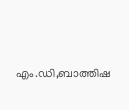എം.ഡി,ബാത്തിഷ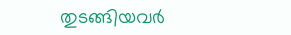തുടങ്ങിയവർ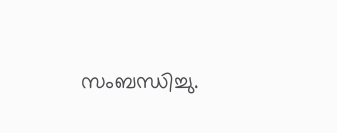സംബന്ധിച്ചു.